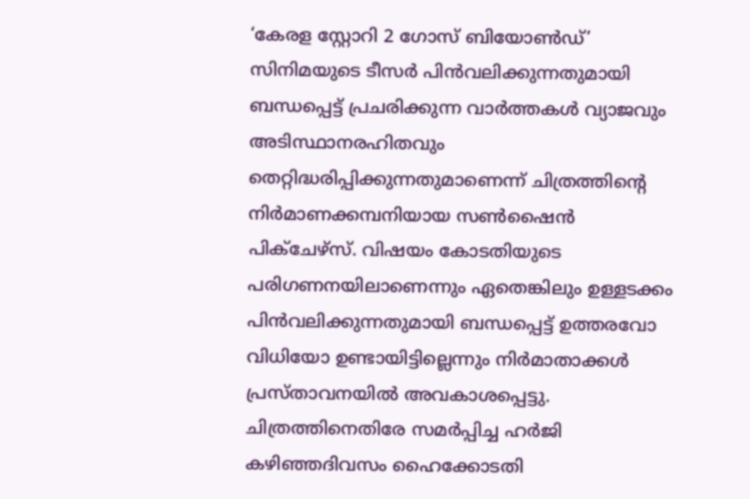‘കേരള സ്റ്റോറി 2 ഗോസ് ബിയോൺഡ്’ സിനിമയുടെ ടീസർ പിൻവലിക്കുന്നതുമായി ബന്ധപ്പെട്ട് പ്രചരിക്കുന്ന വാർത്തകൾ വ്യാജവും അടിസ്ഥാനരഹിതവും തെറ്റിദ്ധരിപ്പിക്കുന്നതുമാണെന്ന് ചിത്രത്തിന്റെ നിർമാണക്കമ്പനിയായ സൺഷൈൻ പിക്ചേഴ്സ്. വിഷയം കോടതിയുടെ പരിഗണനയിലാണെന്നും ഏതെങ്കിലും ഉള്ളടക്കം പിൻവലിക്കുന്നതുമായി ബന്ധപ്പെട്ട് ഉത്തരവോ വിധിയോ ഉണ്ടായിട്ടില്ലെന്നും നിർമാതാക്കൾ പ്രസ്താവനയിൽ അവകാശപ്പെട്ടു. ചിത്രത്തിനെതിരേ സമർപ്പിച്ച ഹർജി കഴിഞ്ഞദിവസം ഹൈക്കോടതി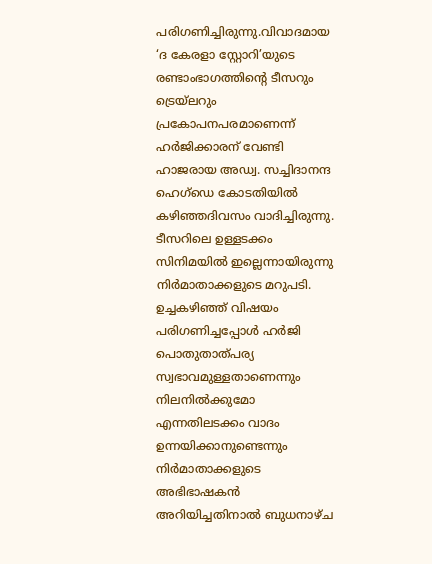പരിഗണിച്ചിരുന്നു.വിവാദമായ ‘ദ കേരളാ സ്റ്റോറി’യുടെ രണ്ടാംഭാഗത്തിന്റെ ടീസറും ട്രെയ്ലറും പ്രകോപനപരമാണെന്ന് ഹർജിക്കാരന് വേണ്ടി ഹാജരായ അഡ്വ. സച്ചിദാനന്ദ ഹെഗ്ഡെ കോടതിയിൽ കഴിഞ്ഞദിവസം വാദിച്ചിരുന്നു. ടീസറിലെ ഉള്ളടക്കം സിനിമയിൽ ഇല്ലെന്നായിരുന്നു നിർമാതാക്കളുടെ മറുപടി. ഉച്ചകഴിഞ്ഞ് വിഷയം പരിഗണിച്ചപ്പോൾ ഹർജി പൊതുതാത്പര്യ സ്വഭാവമുള്ളതാണെന്നും നിലനിൽക്കുമോ എന്നതിലടക്കം വാദം ഉന്നയിക്കാനുണ്ടെന്നും നിർമാതാക്കളുടെ അഭിഭാഷകൻ അറിയിച്ചതിനാൽ ബുധനാഴ്ച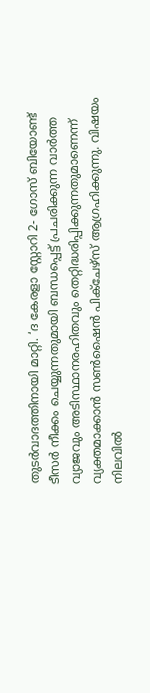തുടർവാദത്തിനായി മാറ്റി. ‘ദ കേരളാ സ്റ്റോറി 2- ഗോസ് ബിയോണ്ട് ടീസർ നീക്കം ചെയ്യുന്നതുമായി ബന്ധപ്പെട്ട് പ്രചരിക്കുന്ന വാർത്ത വ്യാജവും അടിസ്ഥാനരഹിതവും തെറ്റിദ്ധരിപ്പിക്കുന്നതുമാണെന്ന് വ്യക്തമാക്കാൻ സൺഷൈൻ പിക്ചേഴ്സ് ആഗ്രഹിക്കുന്നു. വിഷയം നിലവിൽ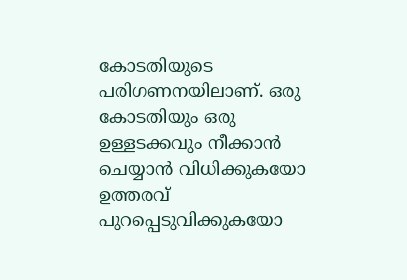കോടതിയുടെ പരിഗണനയിലാണ്. ഒരു കോടതിയും ഒരു ഉള്ളടക്കവും നീക്കാൻ ചെയ്യാൻ വിധിക്കുകയോ ഉത്തരവ് പുറപ്പെടുവിക്കുകയോ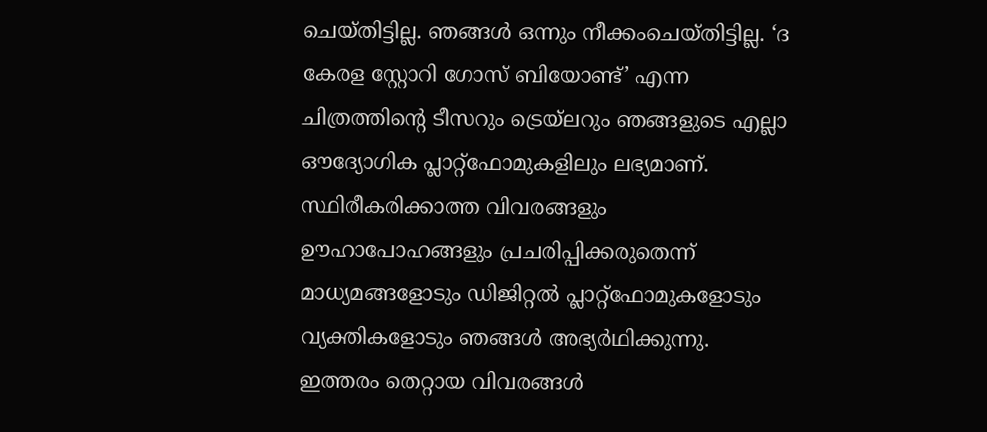ചെയ്തിട്ടില്ല. ഞങ്ങൾ ഒന്നും നീക്കംചെയ്തിട്ടില്ല. ‘ദ കേരള സ്റ്റോറി ഗോസ് ബിയോണ്ട്’ എന്ന ചിത്രത്തിന്റെ ടീസറും ട്രെയ്ലറും ഞങ്ങളുടെ എല്ലാ ഔദ്യോഗിക പ്ലാറ്റ്ഫോമുകളിലും ലഭ്യമാണ്. സ്ഥിരീകരിക്കാത്ത വിവരങ്ങളും ഊഹാപോഹങ്ങളും പ്രചരിപ്പിക്കരുതെന്ന് മാധ്യമങ്ങളോടും ഡിജിറ്റൽ പ്ലാറ്റ്ഫോമുകളോടും വ്യക്തികളോടും ഞങ്ങൾ അഭ്യർഥിക്കുന്നു. ഇത്തരം തെറ്റായ വിവരങ്ങൾ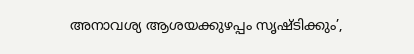അനാവശ്യ ആശയക്കുഴപ്പം സൃഷ്ടിക്കും’,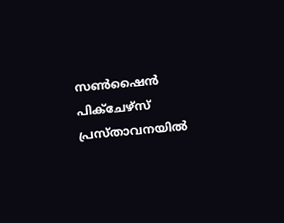സൺഷൈൻ പിക്ചേഴ്സ് പ്രസ്താവനയിൽ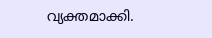വ്യക്തമാക്കി.